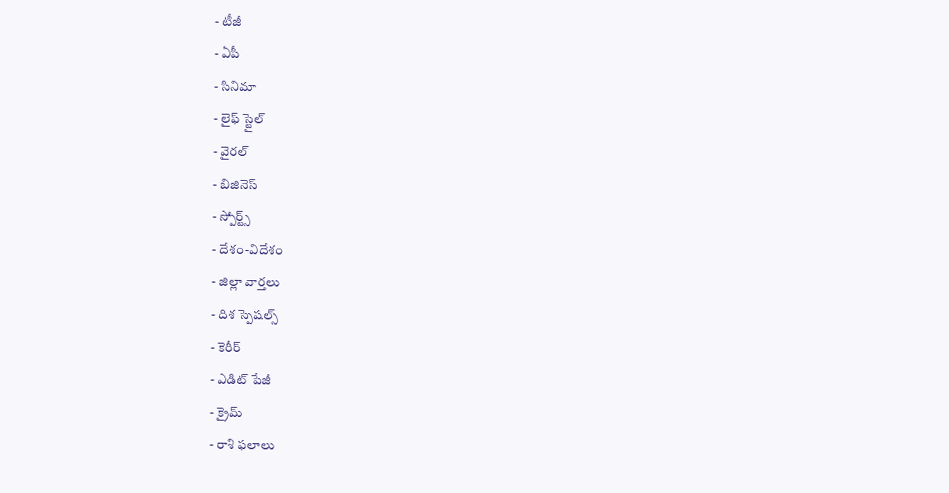- టీజీ
- ఏపీ
- సినిమా
- లైఫ్ స్టైల్
- వైరల్
- బిజినెస్
- స్పోర్ట్స్
- దేశం-విదేశం
- జిల్లా వార్తలు
- దిశ స్పెషల్స్
- కెరీర్
- ఎడిట్ పేజీ
- క్రైమ్
- రాశి ఫలాలు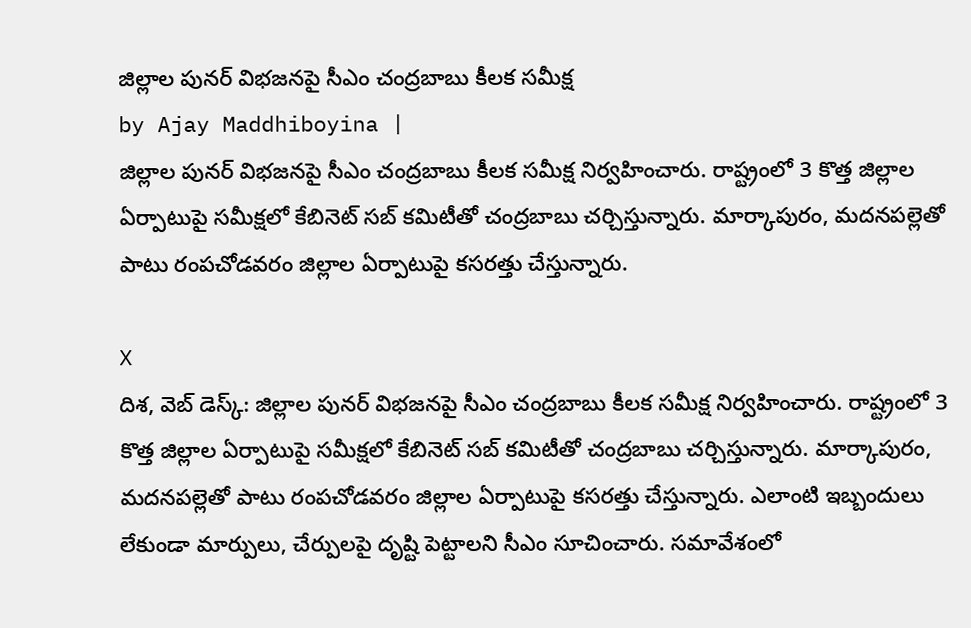జిల్లాల పునర్ విభజనపై సీఎం చంద్రబాబు కీలక సమీక్ష
by Ajay Maddhiboyina |
జిల్లాల పునర్ విభజనపై సీఎం చంద్రబాబు కీలక సమీక్ష నిర్వహించారు. రాష్ట్రంలో 3 కొత్త జిల్లాల ఏర్పాటుపై సమీక్షలో కేబినెట్ సబ్ కమిటీతో చంద్రబాబు చర్చిస్తున్నారు. మార్కాపురం, మదనపల్లెతో పాటు రంపచోడవరం జిల్లాల ఏర్పాటుపై కసరత్తు చేస్తున్నారు.

X
దిశ, వెబ్ డెస్క్: జిల్లాల పునర్ విభజనపై సీఎం చంద్రబాబు కీలక సమీక్ష నిర్వహించారు. రాష్ట్రంలో 3 కొత్త జిల్లాల ఏర్పాటుపై సమీక్షలో కేబినెట్ సబ్ కమిటీతో చంద్రబాబు చర్చిస్తున్నారు. మార్కాపురం, మదనపల్లెతో పాటు రంపచోడవరం జిల్లాల ఏర్పాటుపై కసరత్తు చేస్తున్నారు. ఎలాంటి ఇబ్బందులు లేకుండా మార్పులు, చేర్పులపై దృష్టి పెట్టాలని సీఎం సూచించారు. సమావేశంలో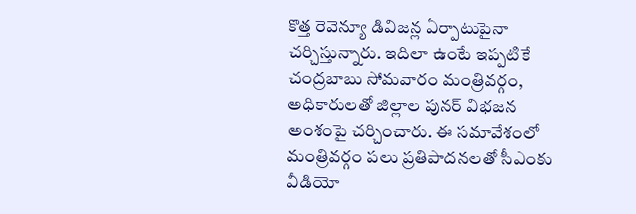కొత్త రెవెన్యూ డివిజన్ల ఏర్పాటుపైనా చర్చిస్తున్నారు. ఇదిలా ఉంటే ఇప్పటికే చంద్రబాబు సోమవారం మంత్రివర్గం, అధికారులతో జిల్లాల పునర్ విభజన అంశంపై చర్చించారు. ఈ సమావేశంలో మంత్రివర్గం పలు ప్రతిపాదనలతో సీఎంకు వీడియో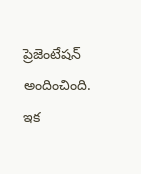ప్రెజెంటేషన్ అందించింది. ఇక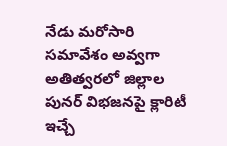నేడు మరోసారి సమావేశం అవ్వగా అతిత్వరలో జిల్లాల పునర్ విభజనపై క్లారిటీ ఇచ్చే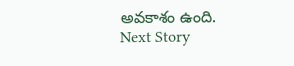అవకాశం ఉంది.
Next Story